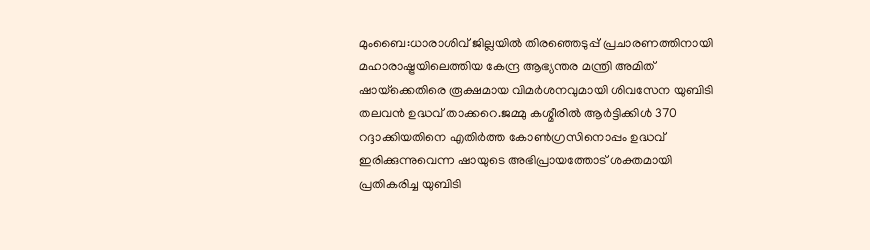മുംബൈ:ധാരാശിവ് ജില്ലയിൽ തിരഞ്ഞെടുപ്പ് പ്രചാരണത്തിനായി മഹാരാഷ്ട്രയിലെത്തിയ കേന്ദ്ര ആഭ്യന്തര മന്ത്രി അമിത് ഷായ്‌ക്കെതിരെ രൂക്ഷമായ വിമർശനവുമായി ശിവസേന യുബിടി തലവൻ ഉദ്ധവ് താക്കറെ.ജമ്മു കശ്മീരിൽ ആർട്ടിക്കിൾ 370 റദ്ദാക്കിയതിനെ എതിർത്ത കോൺഗ്രസിനൊപ്പം ഉദ്ധവ് ഇരിക്കുന്നുവെന്ന ഷായുടെ അഭിപ്രായത്തോട് ശക്തമായി പ്രതികരിച്ച യുബിടി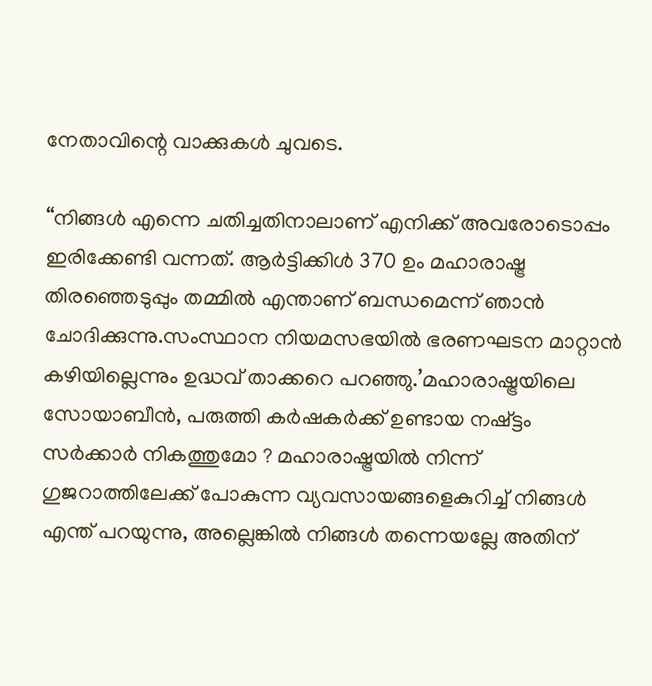നേതാവിന്റെ വാക്കുകൾ ചുവടെ.

“നിങ്ങൾ എന്നെ ചതിച്ചതിനാലാണ് എനിക്ക് അവരോടൊപ്പം ഇരിക്കേണ്ടി വന്നത്. ആർട്ടിക്കിൾ 370 ഉം മഹാരാഷ്ട്ര തിരഞ്ഞെടുപ്പും തമ്മിൽ എന്താണ് ബന്ധമെന്ന് ഞാൻ ചോദിക്കുന്നു.സംസ്ഥാന നിയമസഭയിൽ ഭരണഘടന മാറ്റാൻ കഴിയില്ലെന്നും ഉദ്ധവ് താക്കറെ പറഞ്ഞു.’മഹാരാഷ്ട്രയിലെ സോയാബീൻ, പരുത്തി കർഷകർക്ക് ഉണ്ടായ നഷ്ട്ടം സർക്കാർ നികത്തുമോ ? മഹാരാഷ്ട്രയിൽ നിന്ന് ഗുജറാത്തിലേക്ക് പോകുന്ന വ്യവസായങ്ങളെകുറിച്ച് നിങ്ങൾ എന്ത് പറയുന്നു, അല്ലെങ്കിൽ നിങ്ങൾ തന്നെയല്ലേ അതിന്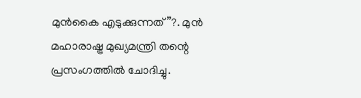മുൻകൈ എടുക്കുന്നത്”?. മുൻ മഹാരാഷ്ട്ര മുഖ്യമന്ത്രി തന്റെ പ്രസംഗത്തിൽ ചോദിച്ചു.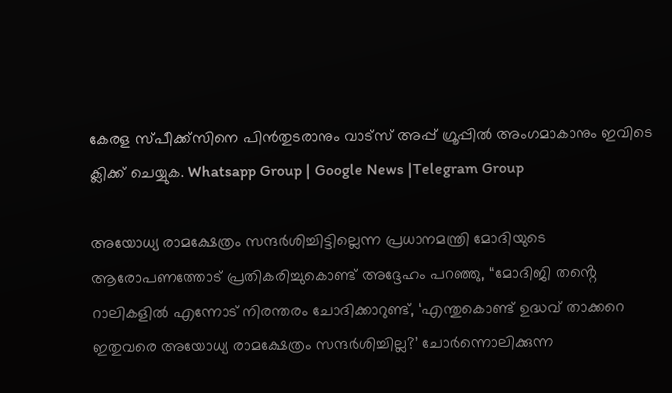കേരള സ്പീക്ക്സിനെ പിൻതുടരാനും വാട്സ് അപ്പ് ഗ്രൂപ്പിൽ അംഗമാകാനും ഇവിടെ ക്ലിക്ക് ചെയ്യുക. Whatsapp Group | Google News |Telegram Group

അയോധ്യ രാമക്ഷേത്രം സന്ദർശിച്ചിട്ടില്ലെന്ന പ്രധാനമന്ത്രി മോദിയുടെ ആരോപണത്തോട് പ്രതികരിച്ചുകൊണ്ട് അദ്ദേഹം പറഞ്ഞു, “മോദിജി തൻ്റെ റാലികളിൽ എന്നോട് നിരന്തരം ചോദിക്കാറുണ്ട്, ‘എന്തുകൊണ്ട് ഉദ്ധവ് താക്കറെ ഇതുവരെ അയോധ്യ രാമക്ഷേത്രം സന്ദർശിച്ചില്ല?’ ചോർന്നൊലിക്കുന്ന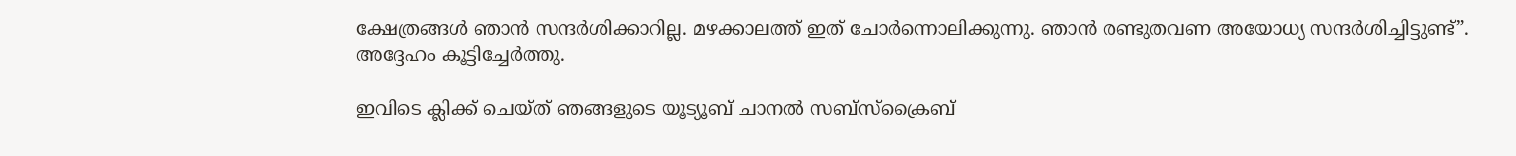ക്ഷേത്രങ്ങൾ ഞാൻ സന്ദർശിക്കാറില്ല. മഴക്കാലത്ത് ഇത് ചോർന്നൊലിക്കുന്നു. ഞാൻ രണ്ടുതവണ അയോധ്യ സന്ദർശിച്ചിട്ടുണ്ട്”. അദ്ദേഹം കൂട്ടിച്ചേർത്തു.

ഇവിടെ ക്ലിക്ക് ചെയ്ത് ഞങ്ങളുടെ യൂട്യൂബ് ചാനൽ സബ്സ്ക്രൈബ്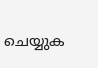ചെയ്യുക